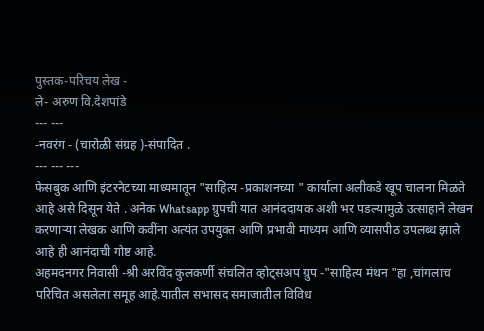पुस्तक-परिचय लेख -
ले- अरुण वि.देशपांडे
--- ---
-नवरंग - (चारोळी संग्रह )-संपादित .
--- --- ---
फेसबुक आणि इंटरनेटच्या माध्यमातून "साहित्य -प्रकाशनच्या " कार्याला अलीकडे खूप चालना मिळते आहे असे दिसून येते . अनेक Whatsapp ग्रुपची यात आनंददायक अशी भर पडल्यामुळे उत्साहाने लेखन करणाऱ्या लेखक आणि कवींना अत्यंत उपयुक्त आणि प्रभावी माध्यम आणि व्यासपीठ उपलब्ध झाले आहे ही आनंदाची गोष्ट आहे.
अहमदनगर निवासी -श्री अरविंद कुलकर्णी संचलित व्होट्सअप ग्रुप -"साहित्य मंथन "हा ,चांगलाच परिचित असलेला समूह आहे.यातील सभासद समाजातील विविध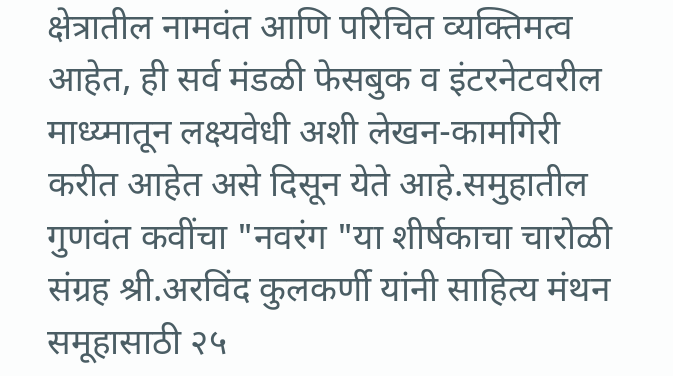क्षेत्रातील नामवंत आणि परिचित व्यक्तिमत्व आहेत, ही सर्व मंडळी फेसबुक व इंटरनेटवरील माध्य्मातून लक्ष्यवेधी अशी लेखन-कामगिरी करीत आहेत असे दिसून येते आहे.समुहातील गुणवंत कवींचा "नवरंग "या शीर्षकाचा चारोळी संग्रह श्री.अरविंद कुलकर्णी यांनी साहित्य मंथन समूहासाठी २५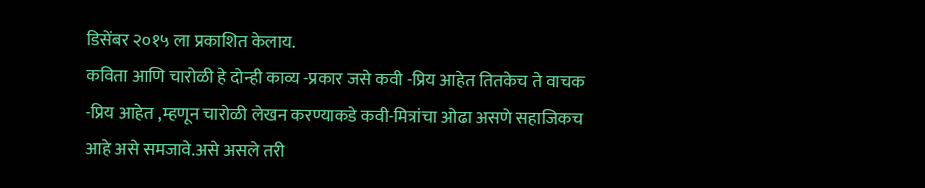डिसेंबर २०१५ ला प्रकाशित केलाय.
कविता आणि चारोळी हे दोन्ही काव्य -प्रकार जसे कवी -प्रिय आहेत तितकेच ते वाचक -प्रिय आहेत ,म्हणून चारोळी लेखन करण्याकडे कवी-मित्रांचा ओढा असणे सहाजिकच आहे असे समजावे.असे असले तरी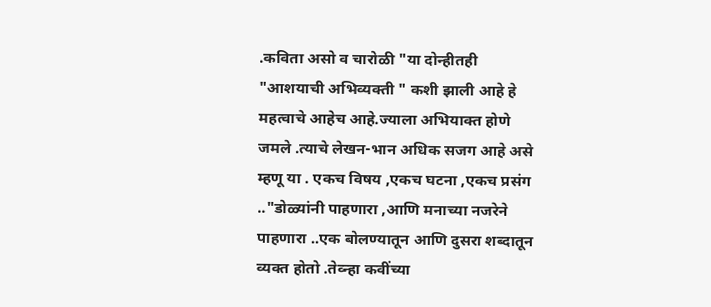.कविता असो व चारोळी "या दोन्हीतही "आशयाची अभिव्यक्ती " कशी झाली आहे हे महत्वाचे आहेच आहे.ज्याला अभियाक्त होणे जमले .त्याचे लेखन-भान अधिक सजग आहे असे म्हणू या . एकच विषय ,एकच घटना ,एकच प्रसंग .."डोळ्यांनी पाहणारा ,आणि मनाच्या नजरेने पाहणारा ..एक बोलण्यातून आणि दुसरा शब्दातून व्यक्त होतो .तेव्न्हा कवींच्या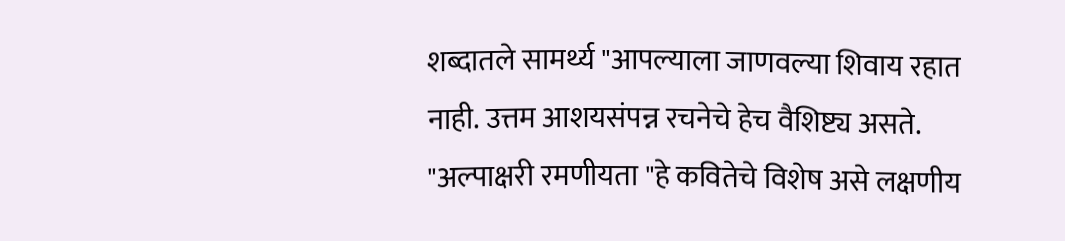शब्दातले सामर्थ्य "आपल्याला जाणवल्या शिवाय रहात नाही. उत्तम आशयसंपन्न रचनेचे हेच वैशिष्ट्य असते.
"अल्पाक्षरी रमणीयता "हे कवितेचे विशेष असे लक्षणीय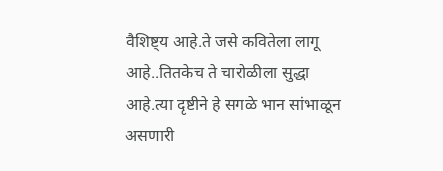वैशिष्ट्य आहे.ते जसे कवितेला लागू आहे..तितकेच ते चारोळीला सुद्धा आहे.त्या दृष्टीने हे सगळे भान सांभाळून असणारी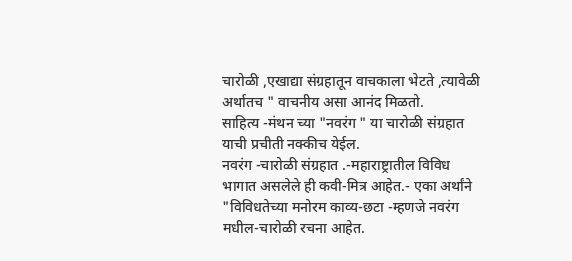चारोळी ,एखाद्या संग्रहातून वाचकाला भेटते ,त्यावेळी अर्थातच " वाचनीय असा आनंद मिळतो.
साहित्य -मंथन च्या "नवरंग " या चारोळी संग्रहात याची प्रचीती नक्कीच येईल.
नवरंग -चारोळी संग्रहात .-महाराष्ट्रातील विविध भागात असलेले ही कवी-मित्र आहेत.- एका अर्थांने "विविधतेच्या मनोरम काव्य-छटा -म्हणजे नवरंग मधील-चारोळी रचना आहेत.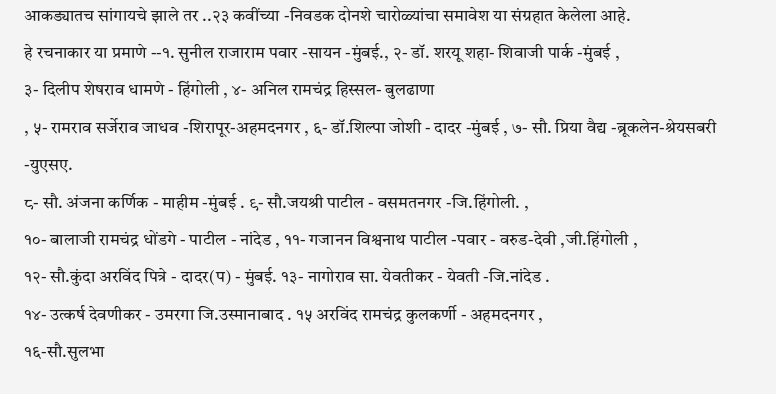आकड्यातच सांगायचे झाले तर ..२३ कवींच्या -निवडक दोनशे चारोळ्यांचा समावेश या संग्रहात केलेला आहे.
हे रचनाकार या प्रमाणे --१. सुनील राजाराम पवार -सायन -मुंबई., २- डॉ. शरयू शहा- शिवाजी पार्क -मुंबई ,
३- दिलीप शेषराव धामणे - हिंगोली , ४- अनिल रामचंद्र हिस्सल- बुलढाणा
, ५- रामराव सर्जेराव जाधव -शिरापूर-अहमदनगर , ६- डॉ.शिल्पा जोशी - दादर -मुंबई , ७- सौ. प्रिया वैद्य -ब्रूकलेन-श्रेयसबरी -युएसए.
८- सौ. अंजना कर्णिक - माहीम -मुंबई . ९- सौ.जयश्री पाटील - वसमतनगर -जि.हिंगोली. ,
१०- बालाजी रामचंद्र धोंडगे - पाटील - नांदेड , ११- गजानन विश्वनाथ पाटील -पवार - वरुड-देवी ,जी.हिंगोली ,
१२- सौ.कुंदा अरविंद पित्रे - दादर(प) - मुंबई. १३- नागोराव सा. येवतीकर - येवती -जि.नांदेड .
१४- उत्कर्ष देवणीकर - उमरगा जि.उस्मानाबाद . १५ अरविंद रामचंद्र कुलकर्णी - अहमदनगर ,
१६-सौ.सुलभा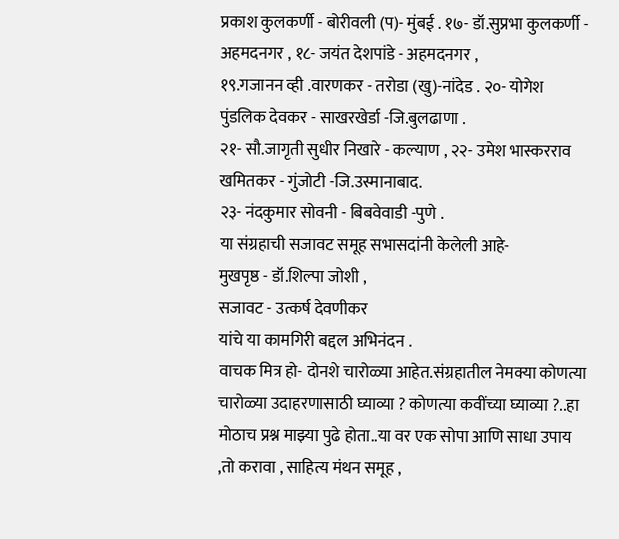प्रकाश कुलकर्णी - बोरीवली (प)- मुंबई . १७- डॉ.सुप्रभा कुलकर्णी - अहमदनगर , १८- जयंत देशपांडे - अहमदनगर ,
१९.गजानन व्ही .वारणकर - तरोडा (खु)-नांदेड . २०- योगेश पुंडलिक देवकर - साखरखेर्डा -जि.बुलढाणा .
२१- सौ.जागृती सुधीर निखारे - कल्याण , २२- उमेश भास्करराव खमितकर - गुंजोटी -जि.उस्मानाबाद.
२३- नंदकुमार सोवनी - बिबवेवाडी -पुणे .
या संग्रहाची सजावट समूह सभासदांनी केलेली आहे-
मुखपृष्ठ - डॉ.शिल्पा जोशी ,
सजावट - उत्कर्ष देवणीकर
यांचे या कामगिरी बद्दल अभिनंदन .
वाचक मित्र हो- दोनशे चारोळ्या आहेत.संग्रहातील नेमक्या कोणत्या चारोळ्या उदाहरणासाठी घ्याव्या ? कोणत्या कवींच्या घ्याव्या ?..हा मोठाच प्रश्न माझ्या पुढे होता..या वर एक सोपा आणि साधा उपाय ,तो करावा , साहित्य मंथन समूह ,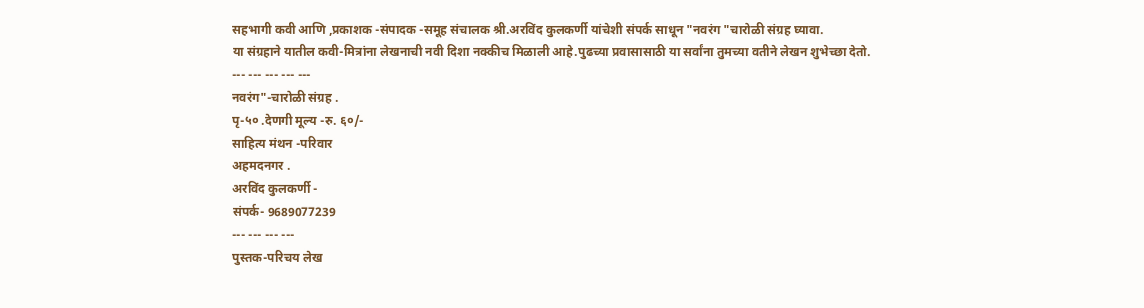सहभागी कवी आणि ,प्रकाशक -संपादक -समूह संचालक श्री.अरविंद कुलकर्णी यांचेशी संपर्क साधून "नवरंग "चारोळी संग्रह घ्यावा.
या संग्रहाने यातील कवी-मित्रांना लेखनाची नवी दिशा नक्कीच मिळाली आहे.पुढच्या प्रवासासाठी या सर्वांना तुमच्या वतीने लेखन शुभेच्छा देतो.
--- --- --- --- ---
नवरंग"-चारोळी संग्रह .
पृ-५० .देणगी मूल्य -रु. ६०/-
साहित्य मंथन -परिवार
अहमदनगर .
अरविंद कुलकर्णी -
संपर्क- 9689077239
--- --- --- ---
पुस्तक-परिचय लेख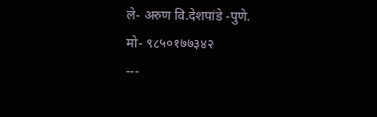ले- अरुण वि.देशपांडे -पुणे.
मो- ९८५०१७७३४२
---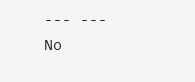--- ---
No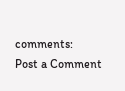comments:
Post a Comment